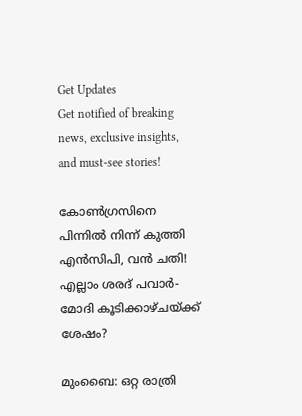Get Updates
Get notified of breaking news, exclusive insights, and must-see stories!

കോൺഗ്രസിനെ പിന്നിൽ നിന്ന് കുത്തി എൻസിപി, വൻ ചതി! എല്ലാം ശരദ് പവാർ- മോദി കൂടിക്കാഴ്ചയ്ക്ക് ശേഷം?

മുംബൈ: ഒറ്റ രാത്രി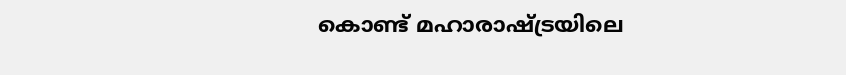കൊണ്ട് മഹാരാഷ്ട്രയിലെ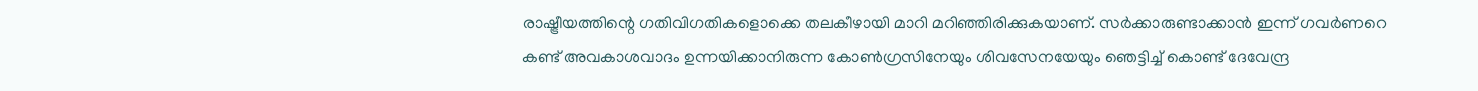രാഷ്ട്രീയത്തിന്റെ ഗതിവിഗതികളൊക്കെ തലകീഴായി മാറി മറിഞ്ഞിരിക്കുകയാണ്. സര്‍ക്കാരുണ്ടാക്കാന്‍ ഇന്ന് ഗവര്‍ണറെ കണ്ട് അവകാശവാദം ഉന്നയിക്കാനിരുന്ന കോണ്‍ഗ്രസിനേയും ശിവസേനയേയും ഞെട്ടിച്ച് കൊണ്ട് ദേവേന്ദ്ര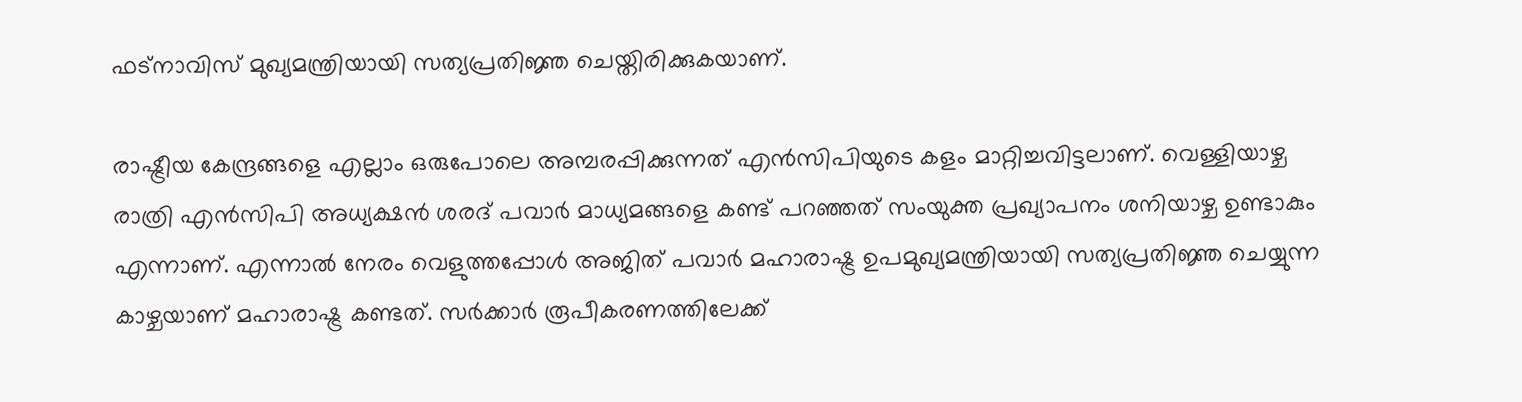ഫട്‌നാവിസ് മുഖ്യമന്ത്രിയായി സത്യപ്രതിജ്ഞ ചെയ്തിരിക്കുകയാണ്.

രാഷ്ട്രീയ കേന്ദ്രങ്ങളെ എല്ലാം ഒരുപോലെ അമ്പരപ്പിക്കുന്നത് എന്‍സിപിയുടെ കളം മാറ്റിച്ചവിട്ടലാണ്. വെള്ളിയാഴ്ച രാത്രി എന്‍സിപി അധ്യക്ഷന്‍ ശരദ് പവാര്‍ മാധ്യമങ്ങളെ കണ്ട് പറഞ്ഞത് സംയുക്ത പ്രഖ്യാപനം ശനിയാഴ്ച ഉണ്ടാകും എന്നാണ്. എന്നാല്‍ നേരം വെളുത്തപ്പോള്‍ അജിത് പവാര്‍ മഹാരാഷ്ട്ര ഉപമുഖ്യമന്ത്രിയായി സത്യപ്രതിജ്ഞ ചെയ്യുന്ന കാഴ്ചയാണ് മഹാരാഷ്ട്ര കണ്ടത്. സർക്കാർ രൂപീകരണത്തിലേക്ക്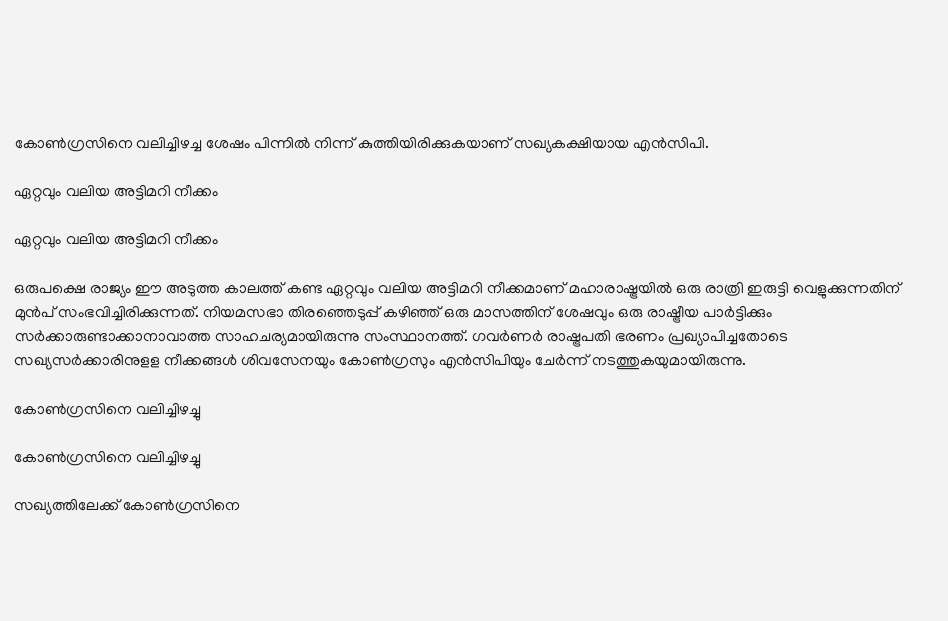കോൺഗ്രസിനെ വലിച്ചിഴച്ച ശേഷം പിന്നിൽ നിന്ന് കുത്തിയിരിക്കുകയാണ് സഖ്യകക്ഷിയായ എൻസിപി.

ഏറ്റവും വലിയ അട്ടിമറി നീക്കം

ഏറ്റവും വലിയ അട്ടിമറി നീക്കം

ഒരുപക്ഷെ രാജ്യം ഈ അടുത്ത കാലത്ത് കണ്ട ഏറ്റവും വലിയ അട്ടിമറി നീക്കമാണ് മഹാരാഷ്ട്രയില്‍ ഒരു രാത്രി ഇരുട്ടി വെളുക്കുന്നതിന് മുന്‍പ് സംഭവിച്ചിരിക്കുന്നത്. നിയമസഭാ തിരഞ്ഞെടുപ്പ് കഴിഞ്ഞ് ഒരു മാസത്തിന് ശേഷവും ഒരു രാഷ്ട്രീയ പാര്‍ട്ടിക്കും സര്‍ക്കാരുണ്ടാക്കാനാവാത്ത സാഹചര്യമായിരുന്നു സംസ്ഥാനത്ത്. ഗവര്‍ണര്‍ രാഷ്ട്രപതി ഭരണം പ്രഖ്യാപിച്ചതോടെ സഖ്യസര്‍ക്കാരിനുളള നീക്കങ്ങള്‍ ശിവസേനയും കോണ്‍ഗ്രസും എന്‍സിപിയും ചേര്‍ന്ന് നടത്തുകയുമായിരുന്നു.

കോൺഗ്രസിനെ വലിച്ചിഴച്ചു

കോൺഗ്രസിനെ വലിച്ചിഴച്ചു

സഖ്യത്തിലേക്ക് കോണ്‍ഗ്രസിനെ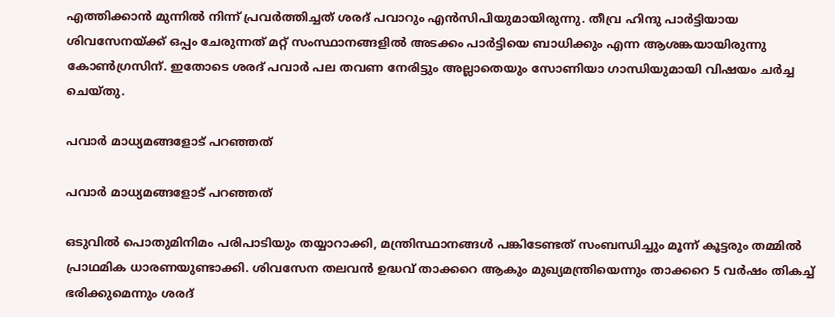എത്തിക്കാന്‍ മുന്നില്‍ നിന്ന് പ്രവര്‍ത്തിച്ചത് ശരദ് പവാറും എന്‍സിപിയുമായിരുന്നു. തീവ്ര ഹിന്ദു പാര്‍ട്ടിയായ ശിവസേനയ്ക്ക് ഒപ്പം ചേരുന്നത് മറ്റ് സംസ്ഥാനങ്ങളില്‍ അടക്കം പാര്‍ട്ടിയെ ബാധിക്കും എന്ന ആശങ്കയായിരുന്നു കോണ്‍ഗ്രസിന്. ഇതോടെ ശരദ് പവാര്‍ പല തവണ നേരിട്ടും അല്ലാതെയും സോണിയാ ഗാന്ധിയുമായി വിഷയം ചര്‍ച്ച ചെയ്തു.

പവാർ മാധ്യമങ്ങളോട് പറഞ്ഞത്

പവാർ മാധ്യമങ്ങളോട് പറഞ്ഞത്

ഒടുവില്‍ പൊതുമിനിമം പരിപാടിയും തയ്യാറാക്കി, മന്ത്രിസ്ഥാനങ്ങള്‍ പങ്കിടേണ്ടത് സംബന്ധിച്ചും മൂന്ന് കൂട്ടരും തമ്മില്‍ പ്രാഥമിക ധാരണയുണ്ടാക്കി. ശിവസേന തലവന്‍ ഉദ്ധവ് താക്കറെ ആകും മുഖ്യമന്ത്രിയെന്നും താക്കറെ 5 വര്‍ഷം തികച്ച് ഭരിക്കുമെന്നും ശരദ്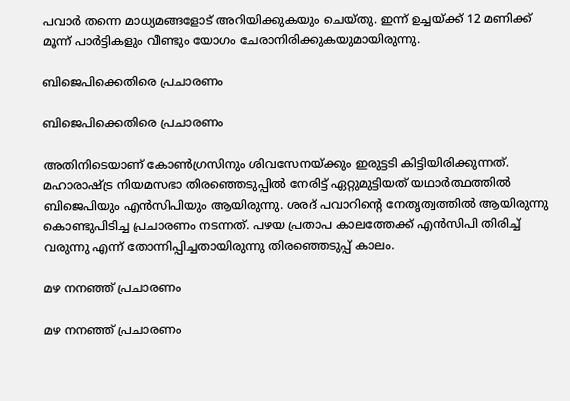പവാര്‍ തന്നെ മാധ്യമങ്ങളോട് അറിയിക്കുകയും ചെയ്തു. ഇന്ന് ഉച്ചയ്ക്ക് 12 മണിക്ക് മൂന്ന് പാര്‍ട്ടികളും വീണ്ടും യോഗം ചേരാനിരിക്കുകയുമായിരുന്നു.

ബിജെപിക്കെതിരെ പ്രചാരണം

ബിജെപിക്കെതിരെ പ്രചാരണം

അതിനിടെയാണ് കോണ്‍ഗ്രസിനും ശിവസേനയ്ക്കും ഇരുട്ടടി കിട്ടിയിരിക്കുന്നത്. മഹാരാഷ്ട്ര നിയമസഭാ തിരഞ്ഞെടുപ്പില്‍ നേരിട്ട് ഏറ്റുമുട്ടിയത് യഥാര്‍ത്ഥത്തില്‍ ബിജെപിയും എന്‍സിപിയും ആയിരുന്നു. ശരദ് പവാറിന്റെ നേതൃത്വത്തില്‍ ആയിരുന്നു കൊണ്ടുപിടിച്ച പ്രചാരണം നടന്നത്. പഴയ പ്രതാപ കാലത്തേക്ക് എന്‍സിപി തിരിച്ച് വരുന്നു എന്ന് തോന്നിപ്പിച്ചതായിരുന്നു തിരഞ്ഞെടുപ്പ് കാലം.

മഴ നനഞ്ഞ് പ്രചാരണം

മഴ നനഞ്ഞ് പ്രചാരണം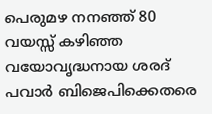പെരുമഴ നനഞ്ഞ് 80 വയസ്സ് കഴിഞ്ഞ വയോവൃദ്ധനായ ശരദ് പവാര്‍ ബിജെപിക്കെതരെ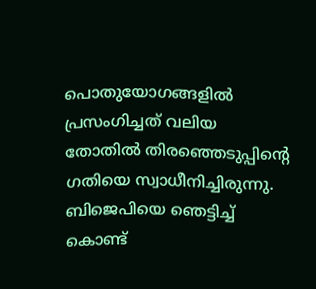പൊതുയോഗങ്ങളില്‍ പ്രസംഗിച്ചത് വലിയ തോതില്‍ തിരഞ്ഞെടുപ്പിന്റെ ഗതിയെ സ്വാധീനിച്ചിരുന്നു. ബിജെപിയെ ഞെട്ടിച്ച് കൊണ്ട്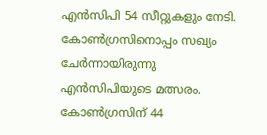എന്‍സിപി 54 സീറ്റുകളും നേടി. കോണ്‍ഗ്രസിനൊപ്പം സഖ്യം ചേര്‍ന്നായിരുന്നു എന്‍സിപിയുടെ മത്സരം. കോണ്‍ഗ്രസിന് 44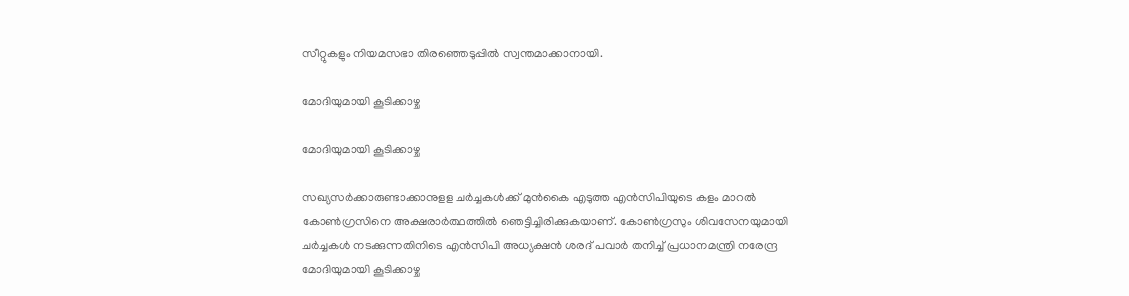സീറ്റുകളും നിയമസഭാ തിരഞ്ഞെടുപ്പില്‍ സ്വന്തമാക്കാനായി.

മോദിയുമായി കൂടിക്കാഴ്ച

മോദിയുമായി കൂടിക്കാഴ്ച

സഖ്യസര്‍ക്കാരുണ്ടാക്കാനുളള ചര്‍ച്ചകള്‍ക്ക് മുന്‍കൈ എടുത്ത എന്‍സിപിയുടെ കളം മാറല്‍ കോണ്‍ഗ്രസിനെ അക്ഷരാര്‍ത്ഥത്തില്‍ ഞെട്ടിച്ചിരിക്കുകയാണ്. കോണ്‍ഗ്രസും ശിവസേനയുമായി ചര്‍ച്ചകള്‍ നടക്കുന്നതിനിടെ എന്‍സിപി അധ്യക്ഷന്‍ ശരദ് പവാര്‍ തനിച്ച് പ്രധാനമന്ത്രി നരേന്ദ്ര മോദിയുമായി കൂടിക്കാഴ്ച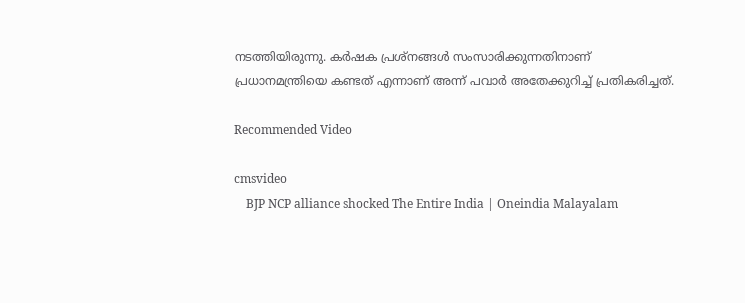നടത്തിയിരുന്നു. കര്‍ഷക പ്രശ്‌നങ്ങള്‍ സംസാരിക്കുന്നതിനാണ് പ്രധാനമന്ത്രിയെ കണ്ടത് എന്നാണ് അന്ന് പവാര്‍ അതേക്കുറിച്ച് പ്രതികരിച്ചത്.

Recommended Video

cmsvideo
    BJP NCP alliance shocked The Entire India | Oneindia Malayalam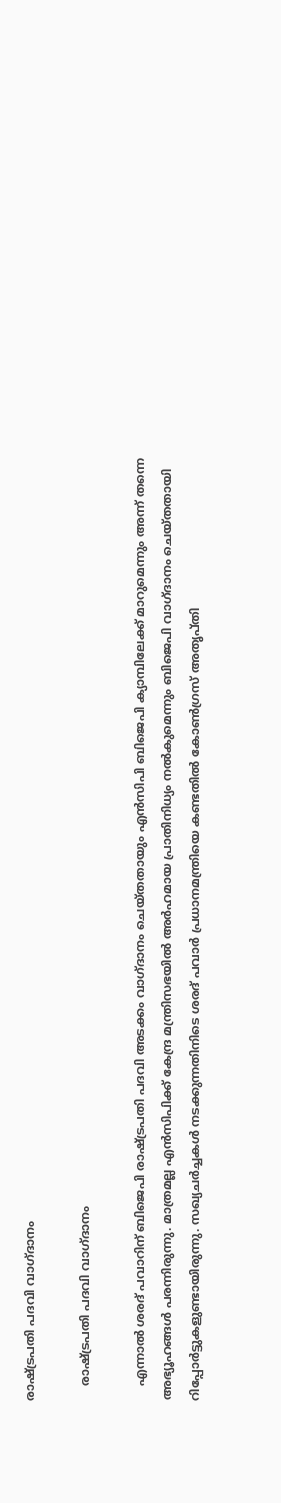രാഷ്ട്രപതി പദവി വാഗ്ദാനം

    രാഷ്ട്രപതി പദവി വാഗ്ദാനം

    എന്നാല്‍ ശരദ് പവാറിന് ബിജെപി രാഷ്ട്രപതി പദവി അടക്കം വാഗ്ദാനം ചെയ്തതായും എന്‍സിപി ബിജെപി ക്യാമ്പിലേക്ക് മാറുമെന്നും അന്ന് തന്നെ അഭ്യൂഹങ്ങള്‍ പരന്നിരുന്നു. മാത്രമല്ല എന്‍സിപിക്ക് കേന്ദ്ര മന്ത്രിസഭയില്‍ അര്‍ഹമായ പ്രാതിനിധ്യം നല്‍കുമെന്നും ബിജെപി വാഗ്ദാനം ചെയ്തതായി റിപ്പോര്‍ട്ടുകളുണ്ടായിരുന്നു. സഖ്യചര്‍ച്ചകള്‍ നടക്കുന്നതിനിടെ ശരദ് പവാര്‍ പ്രധാനമന്ത്രിയെ കണ്ടതില്‍ കോണ്‍ഗ്രസ് അതൃപ്തി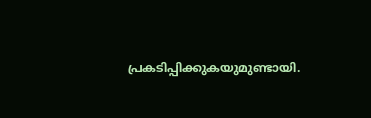പ്രകടിപ്പിക്കുകയുമുണ്ടായി.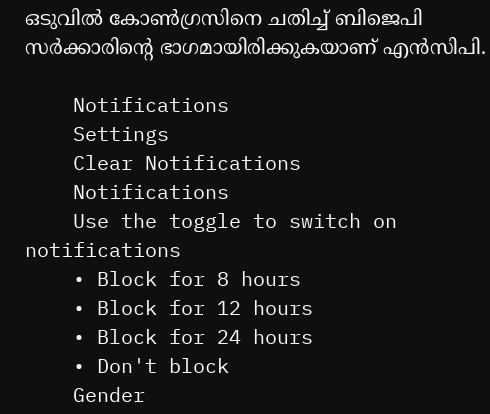ഒടുവിൽ കോൺഗ്രസിനെ ചതിച്ച് ബിജെപി സർക്കാരിന്റെ ഭാഗമായിരിക്കുകയാണ് എൻസിപി.

    Notifications
    Settings
    Clear Notifications
    Notifications
    Use the toggle to switch on notifications
    • Block for 8 hours
    • Block for 12 hours
    • Block for 24 hours
    • Don't block
    Gender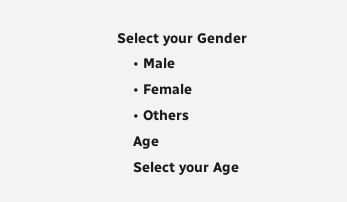Select your Gender
    • Male
    • Female
    • Others
    Age
    Select your Age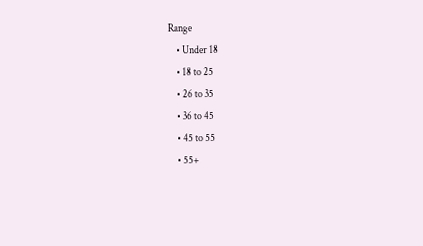Range
    • Under 18
    • 18 to 25
    • 26 to 35
    • 36 to 45
    • 45 to 55
    • 55+